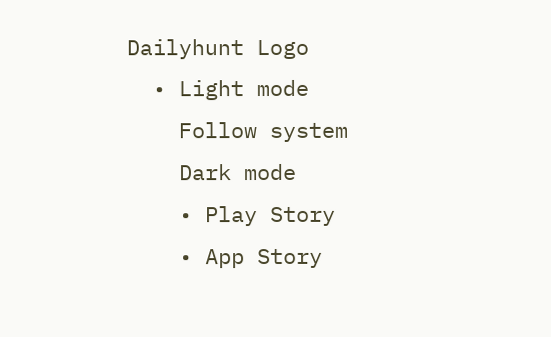Dailyhunt Logo
  • Light mode
    Follow system
    Dark mode
    • Play Story
    • App Story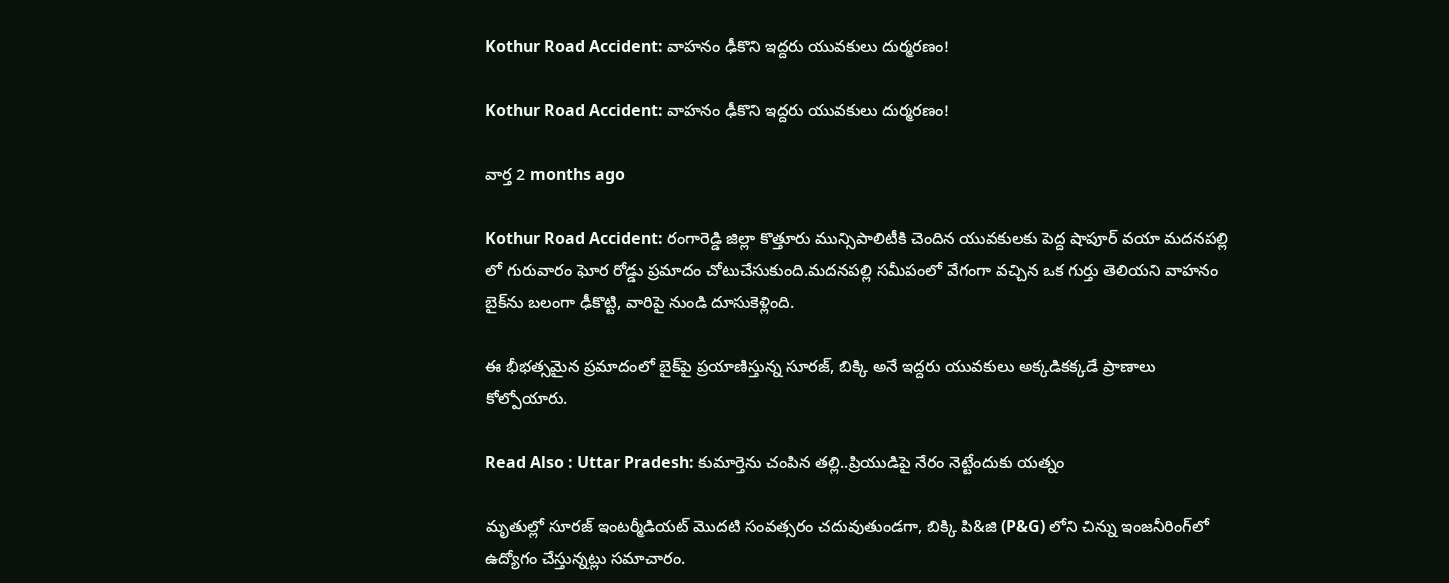Kothur Road Accident: వాహనం ఢీకొని ఇద్దరు యువకులు దుర్మరణం!

Kothur Road Accident: వాహనం ఢీకొని ఇద్దరు యువకులు దుర్మరణం!

వార్త 2 months ago

Kothur Road Accident: రంగారెడ్డి జిల్లా కొత్తూరు మున్సిపాలిటీకి చెందిన యువకులకు పెద్ద షాపూర్ వయా మదనపల్లి లో గురువారం ఘోర రోడ్డు ప్రమాదం చోటుచేసుకుంది.మదనపల్లి సమీపంలో వేగంగా వచ్చిన ఒక గుర్తు తెలియని వాహనం బైక్‌ను బలంగా ఢీకొట్టి, వారిపై నుండి దూసుకెళ్లింది.

ఈ భీభత్సమైన ప్రమాదంలో బైక్‌పై ప్రయాణిస్తున్న సూరజ్, బిక్కి అనే ఇద్దరు యువకులు అక్కడికక్కడే ప్రాణాలు కోల్పోయారు.

Read Also : Uttar Pradesh: కుమార్తెను చంపిన తల్లి..ప్రియుడిపై నేరం నెట్టేందుకు యత్నం

మృతుల్లో సూరజ్ ఇంటర్మీడియట్ మొదటి సంవత్సరం చదువుతుండగా, బిక్కి పి&జి (P&G) లోని చిన్ను ఇంజనీరింగ్‌లో ఉద్యోగం చేస్తున్నట్లు సమాచారం.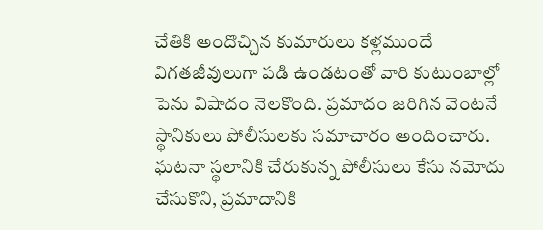చేతికి అందొచ్చిన కుమారులు కళ్లముందే విగతజీవులుగా పడి ఉండటంతో వారి కుటుంబాల్లో పెను విషాదం నెలకొంది. ప్రమాదం జరిగిన వెంటనే స్థానికులు పోలీసులకు సమాచారం అందించారు. ఘటనా స్థలానికి చేరుకున్న పోలీసులు కేసు నమోదు చేసుకొని, ప్రమాదానికి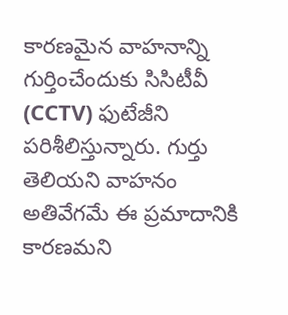కారణమైన వాహనాన్ని గుర్తించేందుకు సిసిటీవీ (CCTV) ఫుటేజీని పరిశీలిస్తున్నారు. గుర్తు తెలియని వాహనం అతివేగమే ఈ ప్రమాదానికి కారణమని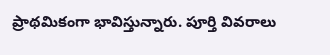ప్రాథమికంగా భావిస్తున్నారు. పూర్తి వివరాలు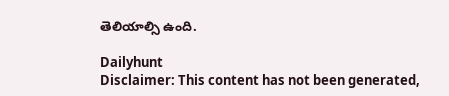తెలియాల్సి ఉంది.

Dailyhunt
Disclaimer: This content has not been generated,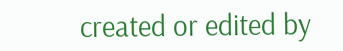created or edited by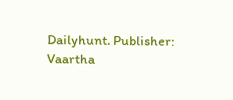Dailyhunt. Publisher: Vaartha